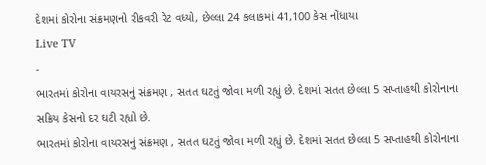દેશમાં કોરોના સંક્રમણનો રીકવરી રેટ વધ્યો, છેલ્લા 24 કલાકમાં 41,100 કેસ નોંધાયા
Live TV
-
ભારતમાં કોરોના વાયરસનું સંક્રમણ , સતત ઘટતું જોવા મળી રહ્યું છે. દેશમાં સતત છેલ્લા 5 સપ્તાહથી કોરોનાના સક્રિય કેસનો દર ઘટી રહ્યો છે.
ભારતમાં કોરોના વાયરસનું સંક્રમણ , સતત ઘટતું જોવા મળી રહ્યું છે. દેશમાં સતત છેલ્લા 5 સપ્તાહથી કોરોનાના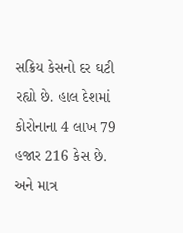સક્રિય કેસનો દર ઘટી રહ્યો છે. હાલ દેશમાં કોરોનાના 4 લાખ 79 હજાર 216 કેસ છે. અને માત્ર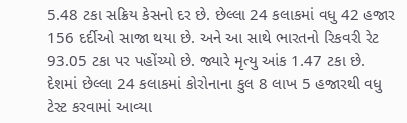5.48 ટકા સક્રિય કેસનો દર છે. છેલ્લા 24 કલાકમાં વધુ 42 હજાર 156 દર્દીઓ સાજા થયા છે. અને આ સાથે ભારતનો રિકવરી રેટ 93.05 ટકા પર પહોંચ્યો છે. જ્યારે મૃત્યુ આંક 1.47 ટકા છે. દેશમાં છેલ્લા 24 કલાકમાં કોરોનાના કુલ 8 લાખ 5 હજારથી વધુ ટેસ્ટ કરવામાં આવ્યા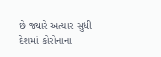છે જ્યારે અત્યાર સુધી દેશમાં કોરોનાના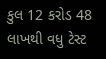કુલ 12 કરોડ 48 લાખથી વધુ ટેસ્ટ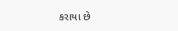કરાયા છે